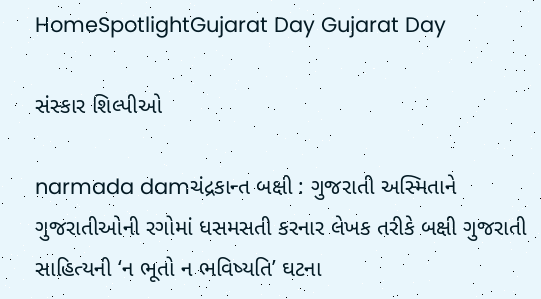HomeSpotlightGujarat Day Gujarat Day

સંસ્કાર શિલ્પીઓ

narmada damચંદ્રકાન્ત બક્ષી : ગુજરાતી અસ્મિતાને ગુજરાતીઓની રગોમાં ધસમસતી કરનાર લેખક તરીકે બક્ષી ગુજરાતી સાહિત્યની ‘ન ભૂતો ન ભવિષ્યતિ’ ઘટના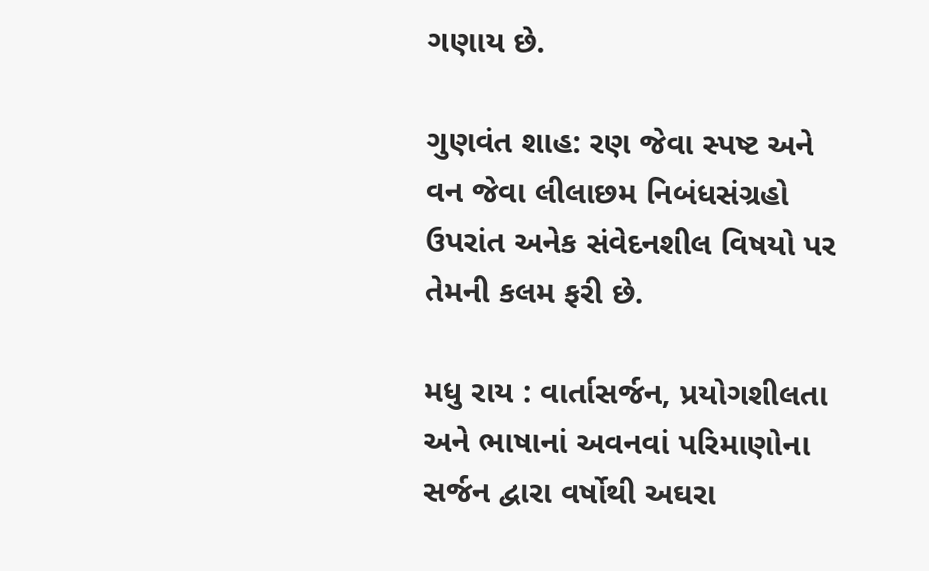ગણાય છે.

ગુણવંત શાહ: રણ જેવા સ્પષ્ટ અને વન જેવા લીલાછમ નિબંધસંગ્રહો ઉપરાંત અનેક સંવેદનશીલ વિષયો પર તેમની કલમ ફરી છે.

મધુ રાય : વાર્તાસર્જન, પ્રયોગશીલતા અને ભાષાનાં અવનવાં પરિમાણોના સર્જન દ્વારા વર્ષોથી અઘરા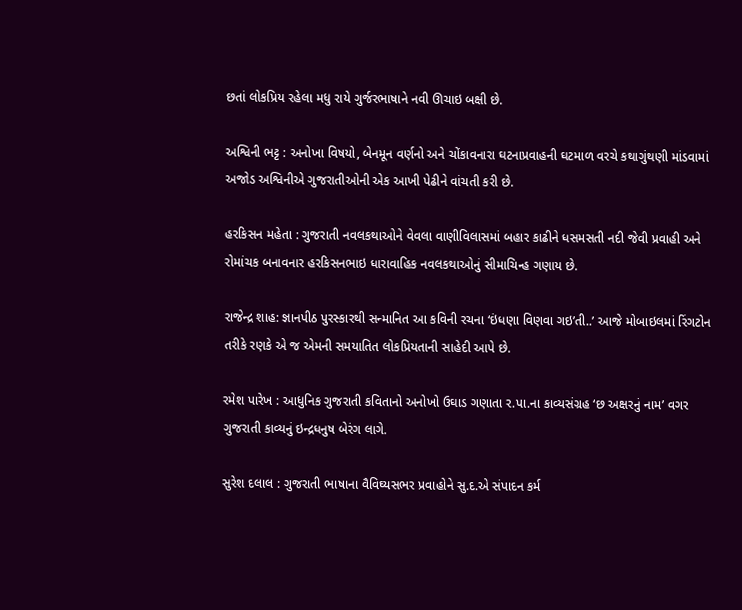છતાં લોકપ્રિય રહેલા મધુ રાયે ગુર્જરભાષાને નવી ઊચાઇ બક્ષી છે.

અશ્વિની ભટ્ટ : અનોખા વિષયો, બેનમૂન વર્ણનો અને ચોંકાવનારા ઘટનાપ્રવાહની ઘટમાળ વરચે કથાગુંથણી માંડવામાં અજોડ અશ્વિનીએ ગુજરાતીઓની એક આખી પેઢીને વાંચતી કરી છે.

હરકિસન મહેતા : ગુજરાતી નવલકથાઓને વેવલા વાણીવિલાસમાં બહાર કાઢીને ધસમસતી નદી જેવી પ્રવાહી અને રોમાંચક બનાવનાર હરકિસનભાઇ ધારાવાહિક નવલકથાઓનું સીમાચિન્હ ગણાય છે.

રાજેન્દ્ર શાહ: જ્ઞાનપીઠ પુરસ્કારથી સન્માનિત આ કવિની રચના ‘ઇંધણા વિણવા ગઇ’તી..’ આજે મોબાઇલમાં રિંગટોન તરીકે રણકે એ જ એમની સમયાતિત લોકપ્રિયતાની સાહેદી આપે છે.

રમેશ પારેખ : આધુનિક ગુજરાતી કવિતાનો અનોખો ઉઘાડ ગણાતા ર.પા.ના કાવ્યસંગ્રહ ‘છ અક્ષરનું નામ’ વગર ગુજરાતી કાવ્યનું ઇન્દ્રધનુષ બેરંગ લાગે.

સુરેશ દલાલ : ગુજરાતી ભાષાના વૈવિઘ્યસભર પ્રવાહોને સુ.દ.એ સંપાદન કર્મ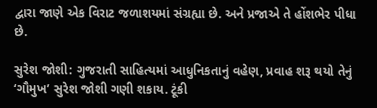દ્વારા જાણે એક વિરાટ જળાશયમાં સંગ્રહ્યા છે. અને પ્રજાએ તે હોંશભેર પીધા છે.

સુરેશ જોશી: ગુજરાતી સાહિત્યમાં આધુનિકતાનું વહેણ, પ્રવાહ શરૂ થયો તેનું ‘ગૌમુખ’ સુરેશ જોશી ગણી શકાય. ટૂંકી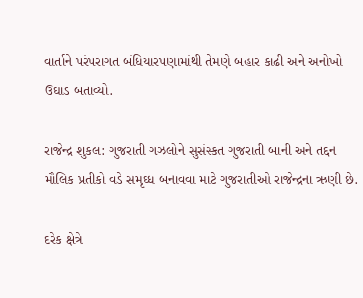વાર્તાને પરંપરાગત બંધિયારપણામાંથી તેમણે બહાર કાઢી અને અનોખો ઉઘાડ બતાવ્યો.

રાજેન્દ્ર શુકલ: ગુજરાતી ગઝલોને સુસંસ્કત ગુજરાતી બાની અને તદ્દન મૌલિક પ્રતીકો વડે સમૃઘ્ધ બનાવવા માટે ગુજરાતીઓ રાજેન્દ્રના ઋણી છે.

દરેક ક્ષેત્રે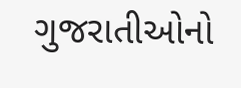ગુજરાતીઓનો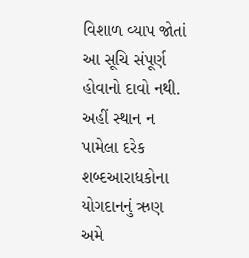વિશાળ વ્યાપ જોતાં આ સૂચિ સંપૂર્ણ હોવાનો દાવો નથી. અહીં સ્થાન ન પામેલા દરેક શબ્દઆરાધકોના યોગદાનનું ઋણ અમે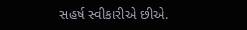સહર્ષ સ્વીકારીએ છીએ.